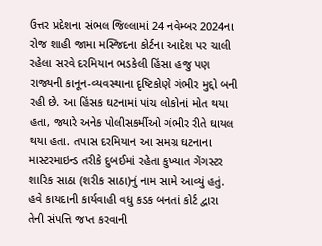ઉત્તર પ્રદેશના સંભલ જિલ્લામાં 24 નવેમ્બર 2024ના રોજ શાહી જામા મસ્જિદના કોર્ટના આદેશ પર ચાલી રહેલા સરવે દરમિયાન ભડકેલી હિંસા હજુ પણ રાજ્યની કાનૂન-વ્યવસ્થાના દૃષ્ટિકોણે ગંભીર મુદ્દો બની રહી છે. આ હિંસક ઘટનામાં પાંચ લોકોનાં મોત થયા હતા, જ્યારે અનેક પોલીસકર્મીઓ ગંભીર રીતે ઘાયલ થયા હતા. તપાસ દરમિયાન આ સમગ્ર ઘટનાના માસ્ટરમાઇન્ડ તરીકે દુબઈમાં રહેતા કુખ્યાત ગેંગસ્ટર શારિક સાઠા (શરીક સાઠા)નું નામ સામે આવ્યું હતું. હવે કાયદાની કાર્યવાહી વધુ કડક બનતાં કોર્ટ દ્વારા તેની સંપત્તિ જપ્ત કરવાની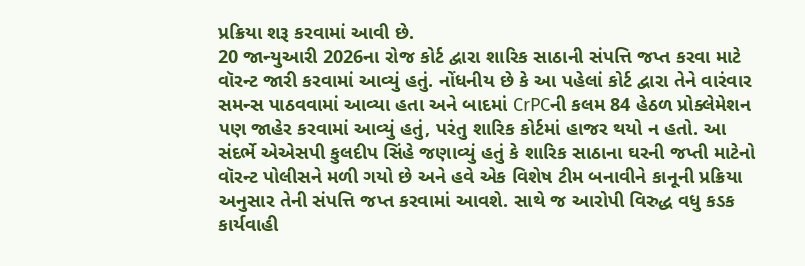પ્રક્રિયા શરૂ કરવામાં આવી છે.
20 જાન્યુઆરી 2026ના રોજ કોર્ટ દ્વારા શારિક સાઠાની સંપત્તિ જપ્ત કરવા માટે વૉરન્ટ જારી કરવામાં આવ્યું હતું. નોંધનીય છે કે આ પહેલાં કોર્ટ દ્વારા તેને વારંવાર સમન્સ પાઠવવામાં આવ્યા હતા અને બાદમાં CrPCની કલમ 84 હેઠળ પ્રોક્લેમેશન પણ જાહેર કરવામાં આવ્યું હતું, પરંતુ શારિક કોર્ટમાં હાજર થયો ન હતો. આ સંદર્ભે એએસપી કુલદીપ સિંહે જણાવ્યું હતું કે શારિક સાઠાના ઘરની જપ્તી માટેનો વૉરન્ટ પોલીસને મળી ગયો છે અને હવે એક વિશેષ ટીમ બનાવીને કાનૂની પ્રક્રિયા અનુસાર તેની સંપત્તિ જપ્ત કરવામાં આવશે. સાથે જ આરોપી વિરુદ્ધ વધુ કડક કાર્યવાહી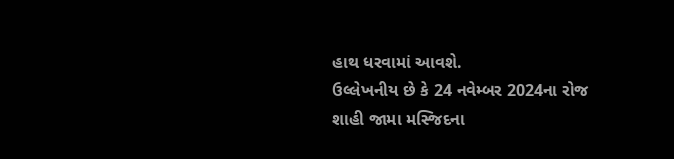હાથ ધરવામાં આવશે.
ઉલ્લેખનીય છે કે 24 નવેમ્બર 2024ના રોજ શાહી જામા મસ્જિદના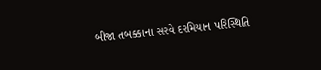બીજા તબક્કાના સરવે દરમિયાન પરિસ્થિતિ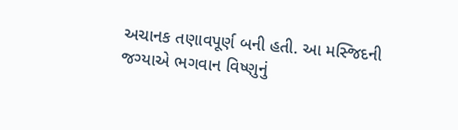અચાનક તણાવપૂર્ણ બની હતી. આ મસ્જિદની જગ્યાએ ભગવાન વિષ્ણુનું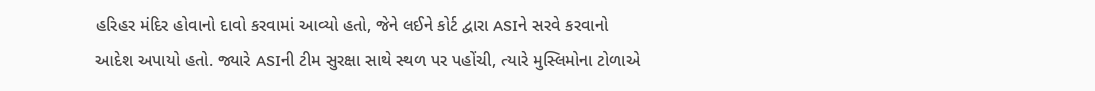હરિહર મંદિર હોવાનો દાવો કરવામાં આવ્યો હતો, જેને લઈને કોર્ટ દ્વારા ASIને સરવે કરવાનો આદેશ અપાયો હતો. જ્યારે ASIની ટીમ સુરક્ષા સાથે સ્થળ પર પહોંચી, ત્યારે મુસ્લિમોના ટોળાએ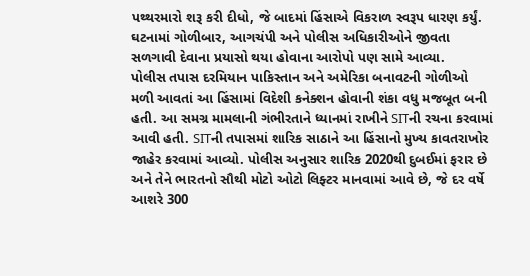પથ્થરમારો શરૂ કરી દીધો, જે બાદમાં હિંસાએ વિકરાળ સ્વરૂપ ધારણ કર્યું. ઘટનામાં ગોળીબાર, આગચંપી અને પોલીસ અધિકારીઓને જીવતા સળગાવી દેવાના પ્રયાસો થયા હોવાના આરોપો પણ સામે આવ્યા.
પોલીસ તપાસ દરમિયાન પાકિસ્તાન અને અમેરિકા બનાવટની ગોળીઓ મળી આવતાં આ હિંસામાં વિદેશી કનેક્શન હોવાની શંકા વધુ મજબૂત બની હતી. આ સમગ્ર મામલાની ગંભીરતાને ધ્યાનમાં રાખીને SITની રચના કરવામાં આવી હતી. SITની તપાસમાં શારિક સાઠાને આ હિંસાનો મુખ્ય કાવતરાખોર જાહેર કરવામાં આવ્યો. પોલીસ અનુસાર શારિક 2020થી દુબઈમાં ફરાર છે અને તેને ભારતનો સૌથી મોટો ઓટો લિફ્ટર માનવામાં આવે છે, જે દર વર્ષે આશરે 300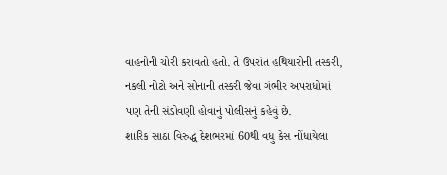વાહનોની ચોરી કરાવતો હતો. તે ઉપરાંત હથિયારોની તસ્કરી, નકલી નોટો અને સોનાની તસ્કરી જેવા ગંભીર અપરાધોમાં પણ તેની સંડોવણી હોવાનું પોલીસનું કહેવું છે.
શારિક સાઠા વિરુદ્ધ દેશભરમાં 60થી વધુ કેસ નોંધાયેલા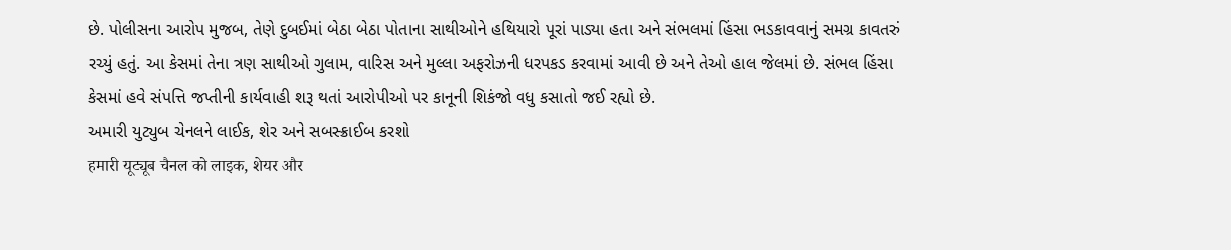છે. પોલીસના આરોપ મુજબ, તેણે દુબઈમાં બેઠા બેઠા પોતાના સાથીઓને હથિયારો પૂરાં પાડ્યા હતા અને સંભલમાં હિંસા ભડકાવવાનું સમગ્ર કાવતરું રચ્યું હતું. આ કેસમાં તેના ત્રણ સાથીઓ ગુલામ, વારિસ અને મુલ્લા અફરોઝની ધરપકડ કરવામાં આવી છે અને તેઓ હાલ જેલમાં છે. સંભલ હિંસા કેસમાં હવે સંપત્તિ જપ્તીની કાર્યવાહી શરૂ થતાં આરોપીઓ પર કાનૂની શિકંજો વધુ કસાતો જઈ રહ્યો છે.
અમારી યુટ્યુબ ચેનલને લાઈક, શેર અને સબસ્ક્રાઈબ કરશો
हमारी यूट्यूब चैनल को लाइक, शेयर और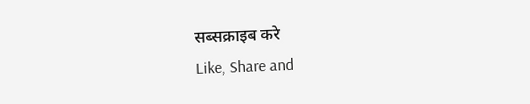सब्सक्राइब करे
Like, Share and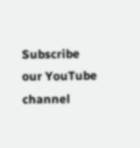Subscribe our YouTube channel